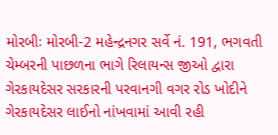મોરબીઃ મોરબી-2 મહેન્દ્રનગર સર્વે નં. 191, ભગવતી ચેમ્બરની પાછળના ભાગે રિલાયન્સ જીઓ દ્વારા ગેરકાયદેસર સરકારની પરવાનગી વગર રોડ ખોદીને ગેરકાયદેસર લાઈનો નાંખવામાં આવી રહી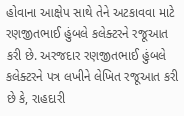હોવાના આક્ષેપ સાથે તેને અટકાવવા માટે રણજીતભાઈ હુંબલે કલેક્ટરને રજૂઆત કરી છે. અરજદાર રણજીતભાઈ હુંબલે કલેક્ટરને પત્ર લખીને લેખિત રજૂઆત કરી છે કે, રાહદારી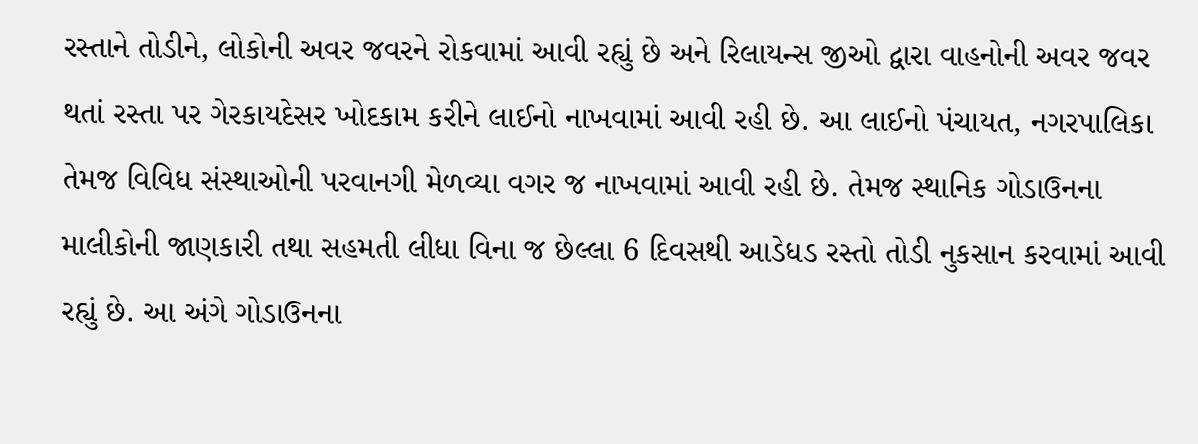રસ્તાને તોડીને, લોકોની અવર જવરને રોકવામાં આવી રહ્યું છે અને રિલાયન્સ જીઓ દ્વારા વાહનોની અવર જવર થતાં રસ્તા પર ગેરકાયદેસર ખોદકામ કરીને લાઈનો નાખવામાં આવી રહી છે. આ લાઈનો પંચાયત, નગરપાલિકા તેમજ વિવિધ સંસ્થાઓની પરવાનગી મેળવ્યા વગર જ નાખવામાં આવી રહી છે. તેમજ સ્થાનિક ગોડાઉનના માલીકોની જાણકારી તથા સહમતી લીધા વિના જ છેલ્લા 6 દિવસથી આડેધડ રસ્તો તોડી નુકસાન કરવામાં આવી રહ્યું છે. આ અંગે ગોડાઉનના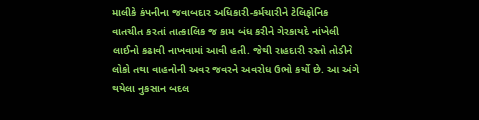માલીકે કંપનીના જવાબદાર અધિકારી-કર્મચારીને ટેલિફોનિક વાતચીત કરતાં તાત્કાલિક જ કામ બંધ કરીને ગેરકાયદે નાંખેલી લાઈનો કઢાવી નાખવામાં આવી હતી. જેથી રાહદારી રસ્તો તોડીને લોકો તથા વાહનોની અવર જવરને અવરોધ ઉભો કર્યો છે. આ અંગે થયેલા નુકસાન બદલ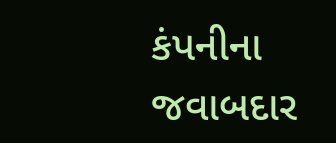કંપનીના જવાબદાર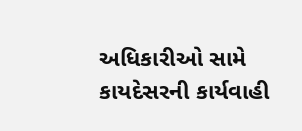અધિકારીઓ સામે કાયદેસરની કાર્યવાહી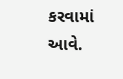કરવામાં આવે.